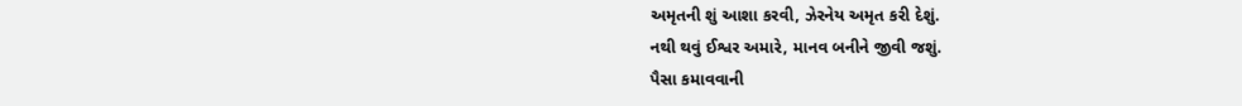અમૃતની શું આશા કરવી, ઝેરનેય અમૃત કરી દેશું.
નથી થવું ઈશ્વર અમારે, માનવ બનીને જીવી જશું.
પૈસા કમાવવાની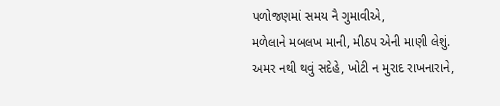પળોજણમાં સમય નૈ ગુમાવીએ,
મળેલાને મબલખ માની, મીઠપ એની માણી લેશું.
અમર નથી થવું સદેહે, ખોટી ન મુરાદ રાખનારાને,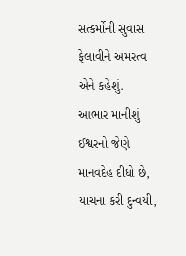સત્કર્મોની સુવાસ ફેલાવીને અમરત્વ એને કહેશું.
આભાર માનીશું ઈશ્વરનો જેણે માનવદેહ દીધો છે,
યાચના કરી દુન્વયી,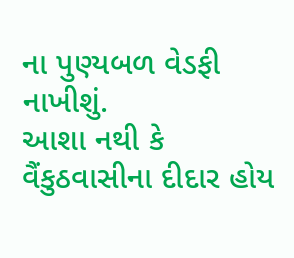ના પુણ્યબળ વેડફી નાખીશું.
આશા નથી કે વૈંકુઠવાસીના દીદાર હોય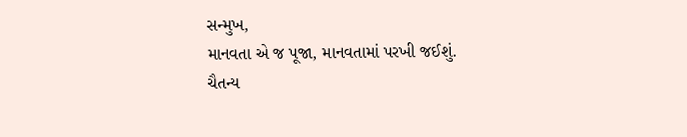સન્મુખ,
માનવતા એ જ પૂજા, માનવતામાં પરખી જઈશું.
ચૈતન્ય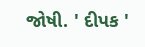જોષી. ' દીપક '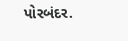પોરબંદર.